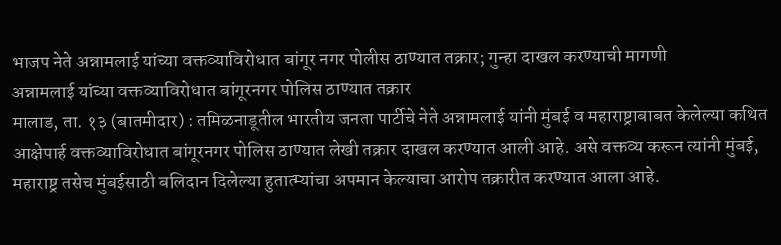भाजप नेते अन्नामलाई यांच्या वक्तव्याविरोधात बांगूर नगर पोलीस ठाण्यात तक्रार; गुन्हा दाखल करण्याची मागणी
अन्नामलाई यांच्या वक्तव्याविरोधात बांगूरनगर पोलिस ठाण्यात तक्रार
मालाड, ता. १३ (बातमीदार) : तमिळनाडूतील भारतीय जनता पार्टीचे नेते अन्नामलाई यांनी मुंबई व महाराष्ट्राबाबत केलेल्या कथित आक्षेपार्ह वक्तव्याविरोधात बांगूरनगर पोलिस ठाण्यात लेखी तक्रार दाखल करण्यात आली आहे. असे वक्तव्य करून त्यांनी मुंबई, महाराष्ट्र तसेच मुंबईसाठी बलिदान दिलेल्या हुतात्म्यांचा अपमान केल्याचा आरोप तक्रारीत करण्यात आला आहे.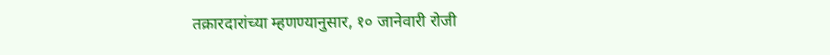तक्रारदारांच्या म्हणण्यानुसार, १० जानेवारी रोजी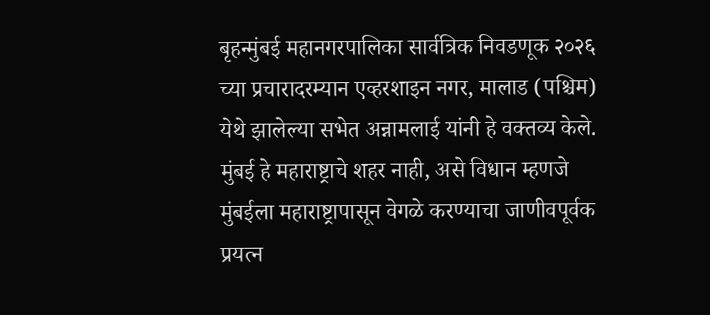बृहन्मुंबई महानगरपालिका सार्वत्रिक निवडणूक २०२६ च्या प्रचारादरम्यान एव्हरशाइन नगर, मालाड (पश्चिम) येथे झालेल्या सभेत अन्नामलाई यांनी हे वक्तव्य केले. मुंबई हे महाराष्ट्राचे शहर नाही, असे विधान म्हणजे मुंबईला महाराष्ट्रापासून वेगळे करण्याचा जाणीवपूर्वक प्रयत्न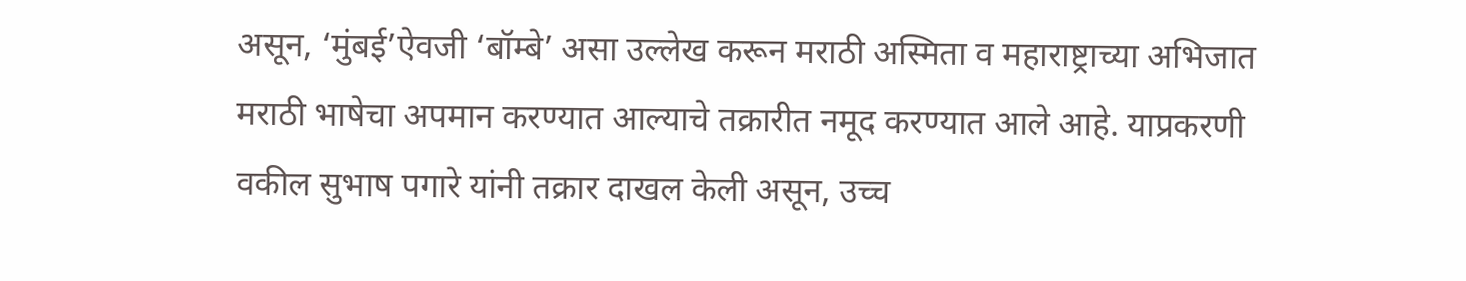असून, ‘मुंबई’ऐवजी ‘बॉम्बे’ असा उल्लेख करून मराठी अस्मिता व महाराष्ट्राच्या अभिजात मराठी भाषेचा अपमान करण्यात आल्याचे तक्रारीत नमूद करण्यात आले आहे. याप्रकरणी वकील सुभाष पगारे यांनी तक्रार दाखल केली असून, उच्च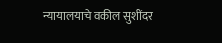न्यायालयाचे वकील सुशींदर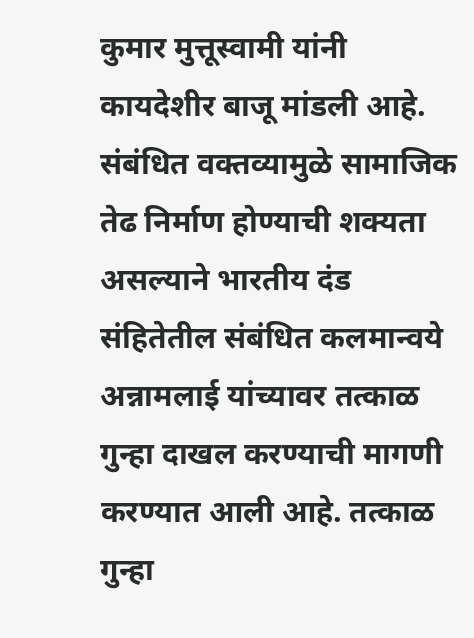कुमार मुत्तूस्वामी यांनी कायदेशीर बाजू मांडली आहे. संबंधित वक्तव्यामुळे सामाजिक तेढ निर्माण होण्याची शक्यता असल्याने भारतीय दंड संहितेतील संबंधित कलमान्वये अन्नामलाई यांच्यावर तत्काळ गुन्हा दाखल करण्याची मागणी करण्यात आली आहे. तत्काळ गुन्हा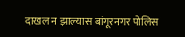दाखल न झाल्यास बांगूरनगर पोलिस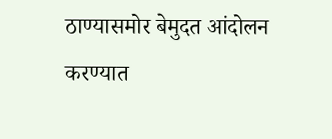ठाण्यासमोर बेमुदत आंदोलन करण्यात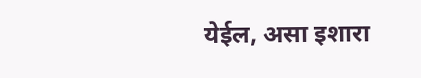येईल, असा इशारा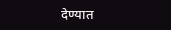देण्यात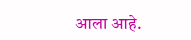आला आहे.